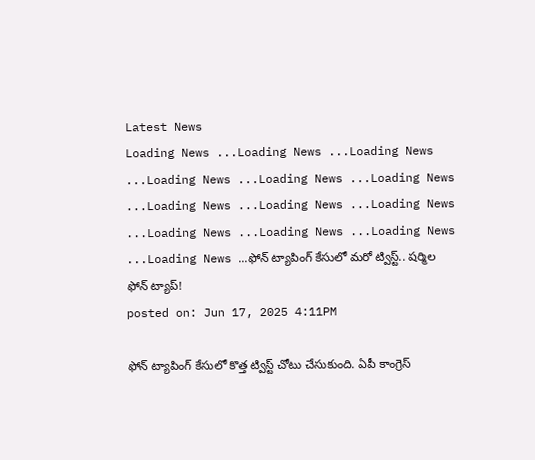Latest News
Loading News ...Loading News ...Loading News ...Loading News ...Loading News ...Loading News ...Loading News ...Loading News ...Loading News ...Loading News ...Loading News ...Loading News ...Loading News ...ఫోన్ ట్యాపింగ్ కేసులో మరో ట్విస్ట్.. షర్మిల ఫోన్ ట్యాప్!
posted on: Jun 17, 2025 4:11PM

ఫోన్ ట్యాపింగ్ కేసులో కొత్త ట్విస్ట్ చోటు చేసుకుంది. ఏపీ కాంగ్రెస్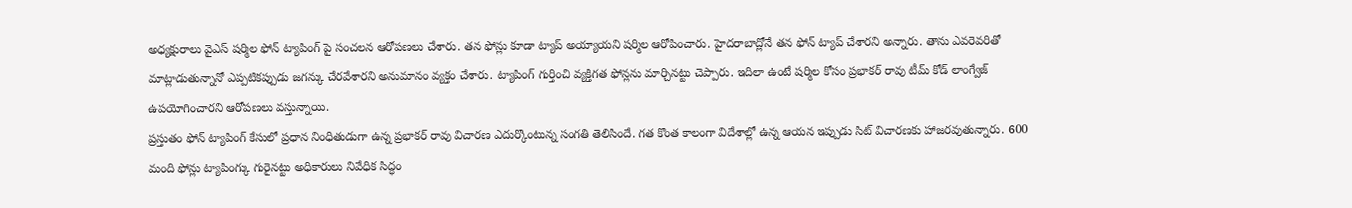అధ్యక్షురాలు వైఎస్ షర్మిల ఫోన్ ట్యాపింగ్ పై సంచలన ఆరోపణలు చేశారు. తన ఫోన్లు కూడా ట్యాప్ అయ్యాయని షర్మిల ఆరోపించారు. హైదరాబాద్లోనే తన ఫోన్ ట్యాప్ చేశారని అన్నారు. తాను ఎవరెవరితో మాట్లాడుతున్నానో ఎప్పటికప్పుడు జగన్కు చేరవేశారని అనుమానం వ్యక్తం చేశారు. ట్యాపింగ్ గుర్తించి వ్యక్తిగత ఫోన్లను మార్చినట్టు చెప్పారు. ఇదిలా ఉంటే షర్మిల కోసం ప్రభాకర్ రావు టీమ్ కోడ్ లాంగ్వేజ్ ఉపయోగించారని ఆరోపణలు వస్తున్నాయి.
ప్రస్తుతం ఫోన్ ట్యాపింగ్ కేసులో ప్రధాన నింధితుడుగా ఉన్న ప్రభాకర్ రావు విచారణ ఎదుర్కొంటున్న సంగతి తెలిసిందే. గత కొంత కాలంగా విదేశాల్లో ఉన్న ఆయన ఇప్పుడు సిట్ విచారణకు హాజరవుతున్నారు. 600 మంది ఫోన్లు ట్యాపింగ్కు గురైనట్టు అధికారులు నివేధిక సిద్ధం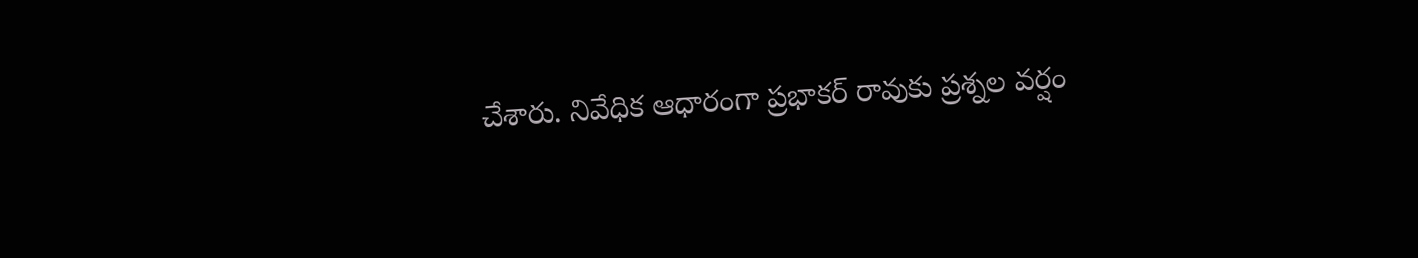చేశారు. నివేధిక ఆధారంగా ప్రభాకర్ రావుకు ప్రశ్నల వర్షం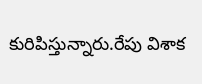కురిపిస్తున్నారు.రేపు విశాక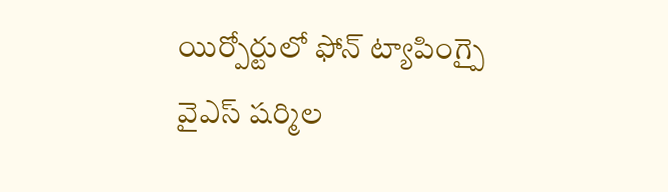యిర్పోర్టులో ఫోన్ ట్యాపింగ్పై వైఎస్ షర్మిల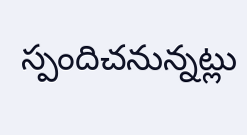స్పందిచనున్నట్లు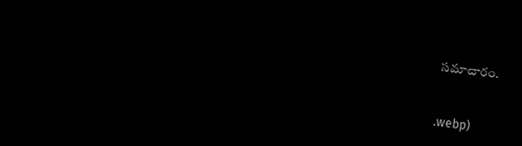సమాచారం.


.webp)